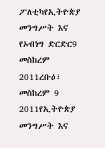ፖለቲካየኢትዮጵያ መንግሥት እና የኦብነግ ድርድር9 መስከረም 2011ረቡዕ፣ መስከረም 9 2011የኢትዮጵያ መንግሥት እና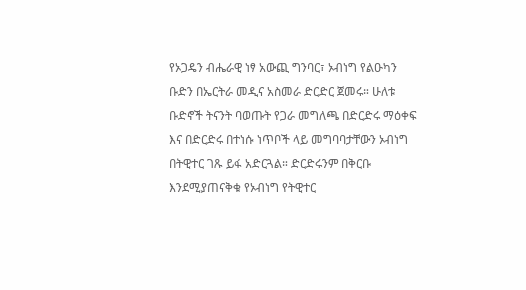የኦጋዴን ብሔራዊ ነፃ አውጪ ግንባር፣ ኦብነግ የልዑካን ቡድን በኤርትራ መዲና አስመራ ድርድር ጀመሩ። ሁለቱ ቡድኖች ትናንት ባወጡት የጋራ መግለጫ በድርድሩ ማዕቀፍ እና በድርድሩ በተነሱ ነጥቦች ላይ መግባባታቸውን ኦብነግ በትዊተር ገጹ ይፋ አድርጓል። ድርድሩንም በቅርቡ እንደሚያጠናቅቁ የኦብነግ የትዊተር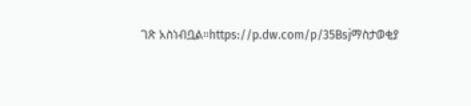ገጽ አስነብቧል።https://p.dw.com/p/35Bsjማስታወቂያ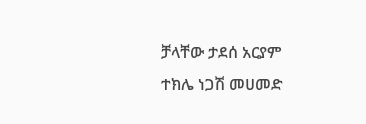ቻላቸው ታደሰ አርያም ተክሌ ነጋሽ መሀመድ